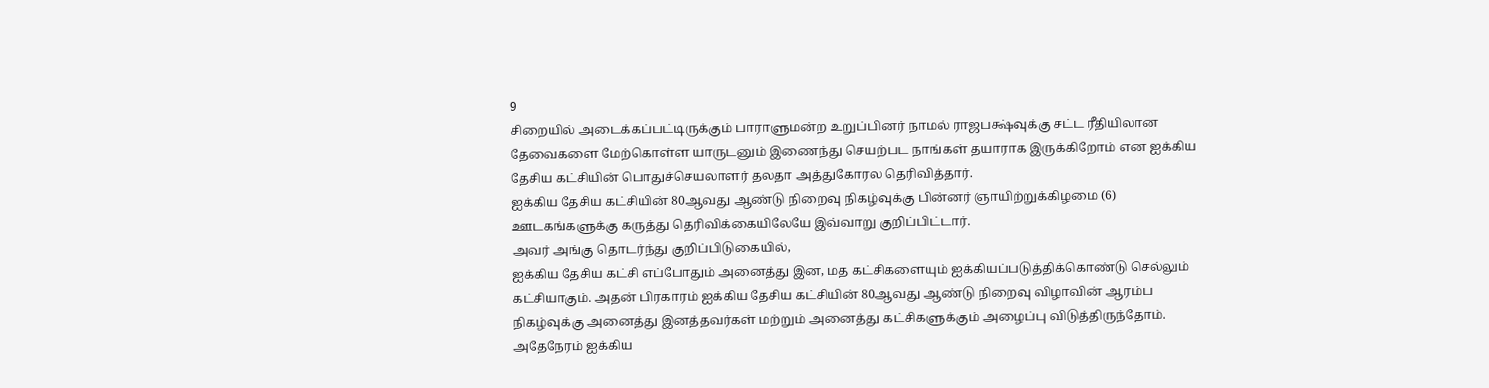9
சிறையில் அடைக்கப்பட்டிருக்கும் பாராளுமன்ற உறுப்பினர் நாமல் ராஜபக்ஷ்வுக்கு சட்ட ரீதியிலான தேவைகளை மேற்கொள்ள யாருடனும் இணைந்து செயற்பட நாங்கள் தயாராக இருக்கிறோம் என ஐக்கிய தேசிய கட்சியின் பொதுச்செயலாளர் தலதா அத்துகோரல தெரிவித்தார்.
ஐக்கிய தேசிய கட்சியின் 80ஆவது ஆண்டு நிறைவு நிகழ்வுக்கு பின்னர் ஞாயிற்றுக்கிழமை (6) ஊடகங்களுக்கு கருத்து தெரிவிக்கையிலேயே இவ்வாறு குறிப்பிட்டார்.
அவர் அங்கு தொடர்ந்து குறிப்பிடுகையில்,
ஐக்கிய தேசிய கட்சி எப்போதும் அனைத்து இன, மத கட்சிகளையும் ஐக்கியப்படுத்திக்கொண்டு செல்லும் கட்சியாகும். அதன் பிரகாரம் ஐக்கிய தேசிய கட்சியின் 80ஆவது ஆண்டு நிறைவு விழாவின் ஆரம்ப நிகழ்வுக்கு அனைத்து இனத்தவர்கள் மற்றும் அனைத்து கட்சிகளுக்கும் அழைப்பு விடுத்திருந்தோம்.
அதேநேரம் ஐக்கிய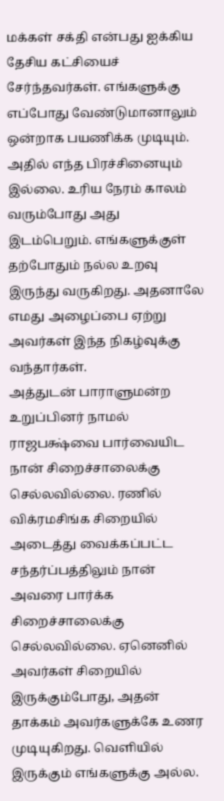மக்கள் சக்தி என்பது ஐக்கிய தேசிய கட்சியைச் சேர்ந்தவர்கள். எங்களுக்கு எப்போது வேண்டுமானாலும் ஒன்றாக பயணிக்க முடியும். அதில் எந்த பிரச்சினையும் இல்லை. உரிய நேரம் காலம் வரும்போது அது இடம்பெறும். எங்களுக்குள் தற்போதும் நல்ல உறவு இருந்து வருகிறது. அதனாலே எமது அழைப்பை ஏற்று அவர்கள் இந்த நிகழ்வுக்கு வந்தார்கள்.
அத்துடன் பாராளுமன்ற உறுப்பினர் நாமல் ராஜபக்ஷ்வை பார்வையிட நான் சிறைச்சாலைக்கு செல்லவில்லை. ரணில் விக்ரமசிங்க சிறையில் அடைத்து வைக்கப்பட்ட சந்தர்ப்பத்திலும் நான் அவரை பார்க்க சிறைச்சாலைக்கு செல்லவில்லை. ஏனெனில் அவர்கள் சிறையில் இருக்கும்போது, அதன் தாக்கம் அவர்களுக்கே உணர முடியுகிறது. வெளியில் இருக்கும் எங்களுக்கு அல்ல.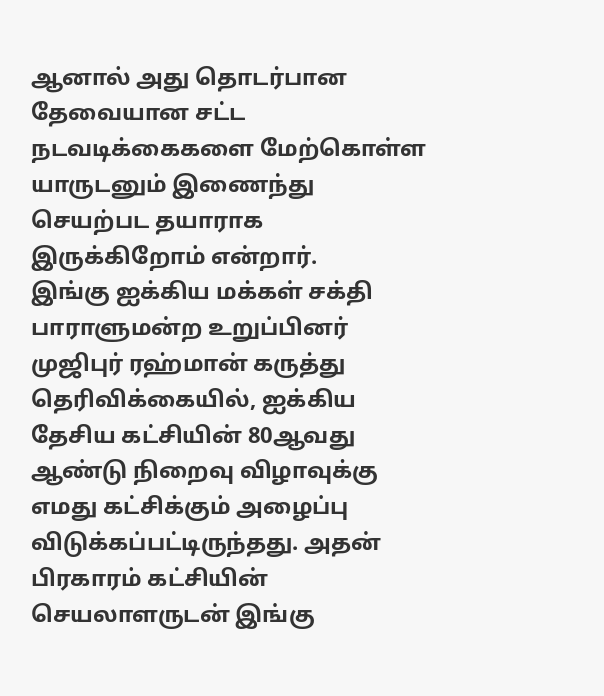ஆனால் அது தொடர்பான தேவையான சட்ட நடவடிக்கைகளை மேற்கொள்ள யாருடனும் இணைந்து செயற்பட தயாராக இருக்கிறோம் என்றார்.
இங்கு ஐக்கிய மக்கள் சக்தி பாராளுமன்ற உறுப்பினர் முஜிபுர் ரஹ்மான் கருத்து தெரிவிக்கையில், ஐக்கிய தேசிய கட்சியின் 80ஆவது ஆண்டு நிறைவு விழாவுக்கு எமது கட்சிக்கும் அழைப்பு விடுக்கப்பட்டிருந்தது. அதன் பிரகாரம் கட்சியின் செயலாளருடன் இங்கு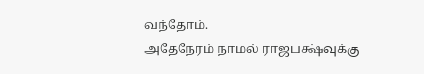வந்தோம்.
அதேநேரம் நாமல் ராஜபக்ஷ்வுக்கு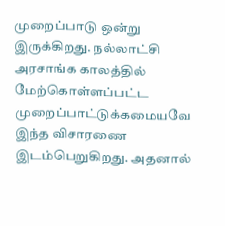முறைப்பாடு ஒன்று இருக்கிறது. நல்லாட்சி அரசாங்க காலத்தில் மேற்கொள்ளப்பட்ட முறைப்பாட்டுக்கமையவே இந்த விசாரணை இடம்பெறுகிறது. அதனால்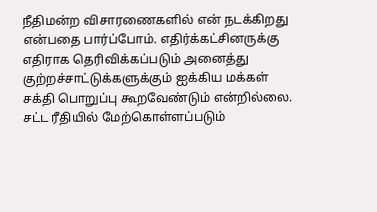நீதிமன்ற விசாரணைகளில் என் நடக்கிறது என்பதை பார்ப்போம். எதிர்க்கட்சினருக்கு எதிராக தெரிவிக்கப்படும் அனைத்து குற்றச்சாட்டுக்களுக்கும் ஐக்கிய மக்கள் சக்தி பொறுப்பு கூறவேண்டும் என்றில்லை. சட்ட ரீதியில் மேற்கொள்ளப்படும்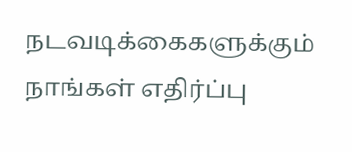நடவடிக்கைகளுக்கும் நாங்கள் எதிர்ப்பு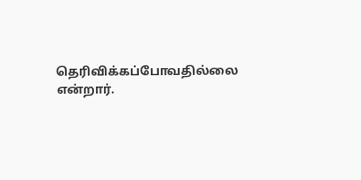தெரிவிக்கப்போவதில்லை என்றார்.